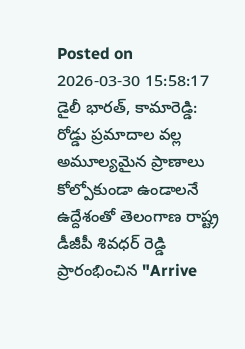Posted on 2026-03-30 15:58:17
డైలీ భారత్, కామారెడ్డి: రోడ్డు ప్రమాదాల వల్ల అమూల్యమైన ప్రాణాలు కోల్పోకుండా ఉండాలనే ఉద్దేశంతో తెలంగాణ రాష్ట్ర డీజీపీ శివధర్ రెడ్డి ప్రారంభించిన "Arrive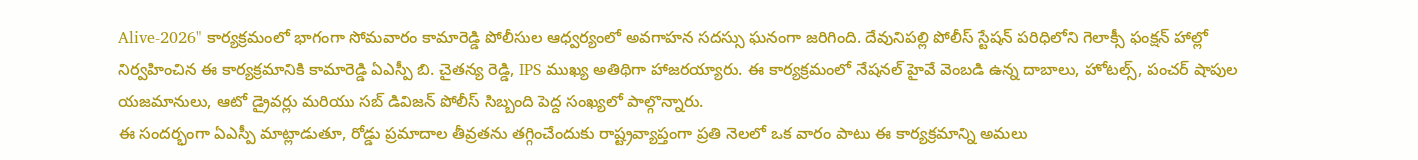Alive-2026" కార్యక్రమంలో భాగంగా సోమవారం కామారెడ్డి పోలీసుల ఆధ్వర్యంలో అవగాహన సదస్సు ఘనంగా జరిగింది. దేవునిపల్లి పోలీస్ స్టేషన్ పరిధిలోని గెలాక్సీ ఫంక్షన్ హాల్లో నిర్వహించిన ఈ కార్యక్రమానికి కామారెడ్డి ఏఎస్పీ బి. చైతన్య రెడ్డి, IPS ముఖ్య అతిథిగా హాజరయ్యారు. ఈ కార్యక్రమంలో నేషనల్ హైవే వెంబడి ఉన్న దాబాలు, హోటల్స్, పంచర్ షాపుల యజమానులు, ఆటో డ్రైవర్లు మరియు సబ్ డివిజన్ పోలీస్ సిబ్బంది పెద్ద సంఖ్యలో పాల్గొన్నారు.
ఈ సందర్భంగా ఏఎస్పీ మాట్లాడుతూ, రోడ్డు ప్రమాదాల తీవ్రతను తగ్గించేందుకు రాష్ట్రవ్యాప్తంగా ప్రతి నెలలో ఒక వారం పాటు ఈ కార్యక్రమాన్ని అమలు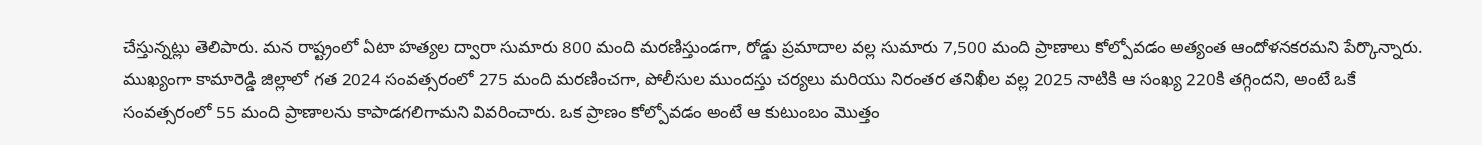చేస్తున్నట్లు తెలిపారు. మన రాష్ట్రంలో ఏటా హత్యల ద్వారా సుమారు 800 మంది మరణిస్తుండగా, రోడ్డు ప్రమాదాల వల్ల సుమారు 7,500 మంది ప్రాణాలు కోల్పోవడం అత్యంత ఆందోళనకరమని పేర్కొన్నారు. ముఖ్యంగా కామారెడ్డి జిల్లాలో గత 2024 సంవత్సరంలో 275 మంది మరణించగా, పోలీసుల ముందస్తు చర్యలు మరియు నిరంతర తనిఖీల వల్ల 2025 నాటికి ఆ సంఖ్య 220కి తగ్గిందని, అంటే ఒకే సంవత్సరంలో 55 మంది ప్రాణాలను కాపాడగలిగామని వివరించారు. ఒక ప్రాణం కోల్పోవడం అంటే ఆ కుటుంబం మొత్తం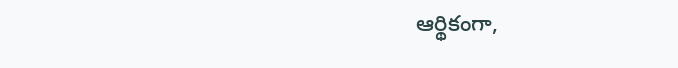ఆర్థికంగా,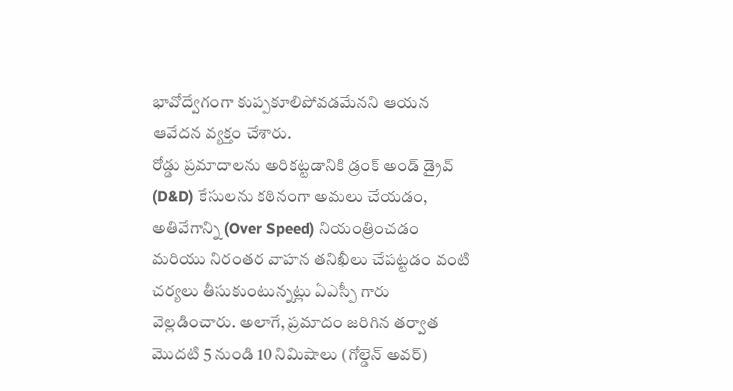భావోద్వేగంగా కుప్పకూలిపోవడమేనని ఆయన ఆవేదన వ్యక్తం చేశారు.
రోడ్డు ప్రమాదాలను అరికట్టడానికి డ్రంక్ అండ్ డ్రైవ్ (D&D) కేసులను కఠినంగా అమలు చేయడం, అతివేగాన్ని (Over Speed) నియంత్రించడం మరియు నిరంతర వాహన తనిఖీలు చేపట్టడం వంటి చర్యలు తీసుకుంటున్నట్లు ఏఎస్పీ గారు వెల్లడించారు. అలాగే, ప్రమాదం జరిగిన తర్వాత మొదటి 5 నుండి 10 నిమిషాలు (గోల్డెన్ అవర్)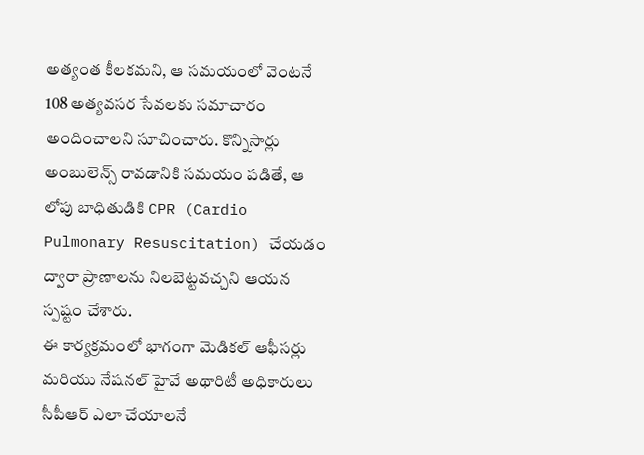అత్యంత కీలకమని, ఆ సమయంలో వెంటనే 108 అత్యవసర సేవలకు సమాచారం అందించాలని సూచించారు. కొన్నిసార్లు అంబులెన్స్ రావడానికి సమయం పడితే, ఆ లోపు బాధితుడికి CPR (Cardio Pulmonary Resuscitation) చేయడం ద్వారా ప్రాణాలను నిలబెట్టవచ్చని ఆయన స్పష్టం చేశారు.
ఈ కార్యక్రమంలో భాగంగా మెడికల్ ఆఫీసర్లు మరియు నేషనల్ హైవే అథారిటీ అధికారులు సీపీఆర్ ఎలా చేయాలనే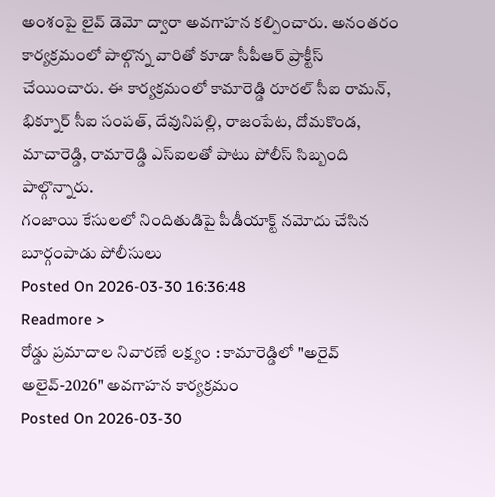అంశంపై లైవ్ డెమో ద్వారా అవగాహన కల్పించారు. అనంతరం కార్యక్రమంలో పాల్గొన్న వారితో కూడా సీపీఆర్ ప్రాక్టీస్ చేయించారు. ఈ కార్యక్రమంలో కామారెడ్డి రూరల్ సీఐ రామన్, భిక్నూర్ సీఐ సంపత్, దేవునిపల్లి, రాజంపేట, దోమకొండ, మాచారెడ్డి, రామారెడ్డి ఎస్ఐలతో పాటు పోలీస్ సిబ్బంది పాల్గొన్నారు.
గంజాయి కేసులలో నిందితుడిపై పీడీయాక్ట్ నమోదు చేసిన బూర్గంపాడు పోలీసులు
Posted On 2026-03-30 16:36:48
Readmore >
రోడ్డు ప్రమాదాల నివారణే లక్ష్యం : కామారెడ్డిలో "అరైవ్ అలైవ్-2026" అవగాహన కార్యక్రమం
Posted On 2026-03-30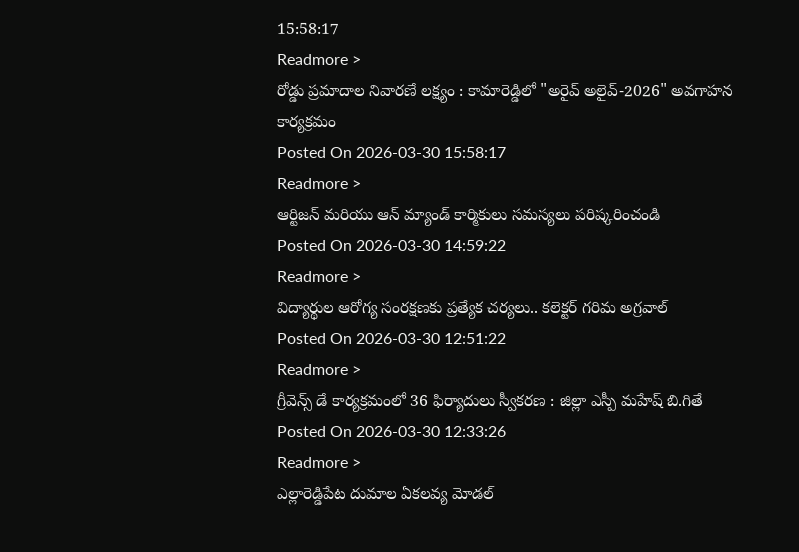15:58:17
Readmore >
రోడ్డు ప్రమాదాల నివారణే లక్ష్యం : కామారెడ్డిలో "అరైవ్ అలైవ్-2026" అవగాహన కార్యక్రమం
Posted On 2026-03-30 15:58:17
Readmore >
ఆర్టిజన్ మరియు ఆన్ మ్యాండ్ కార్మికులు సమస్యలు పరిష్కరించండి
Posted On 2026-03-30 14:59:22
Readmore >
విద్యార్థుల ఆరోగ్య సంరక్షణకు ప్రత్యేక చర్యలు.. కలెక్టర్ గరిమ అగ్రవాల్
Posted On 2026-03-30 12:51:22
Readmore >
గ్రీవెన్స్ డే కార్యక్రమంలో 36 ఫిర్యాదులు స్వీకరణ : జిల్లా ఎస్పీ మహేష్ బి.గితే
Posted On 2026-03-30 12:33:26
Readmore >
ఎల్లారెడ్డిపేట దుమాల ఏకలవ్య మోడల్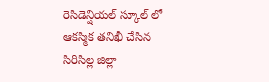రెసిడెన్షియల్ స్కూల్ లో ఆకస్మిక తనిఖీ చేసిన సిరిసిల్ల జిల్లా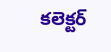కలెక్టర్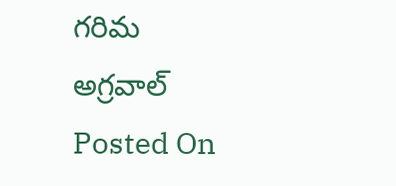గరిమ అగ్రవాల్
Posted On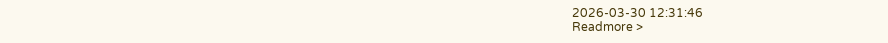2026-03-30 12:31:46
Readmore >